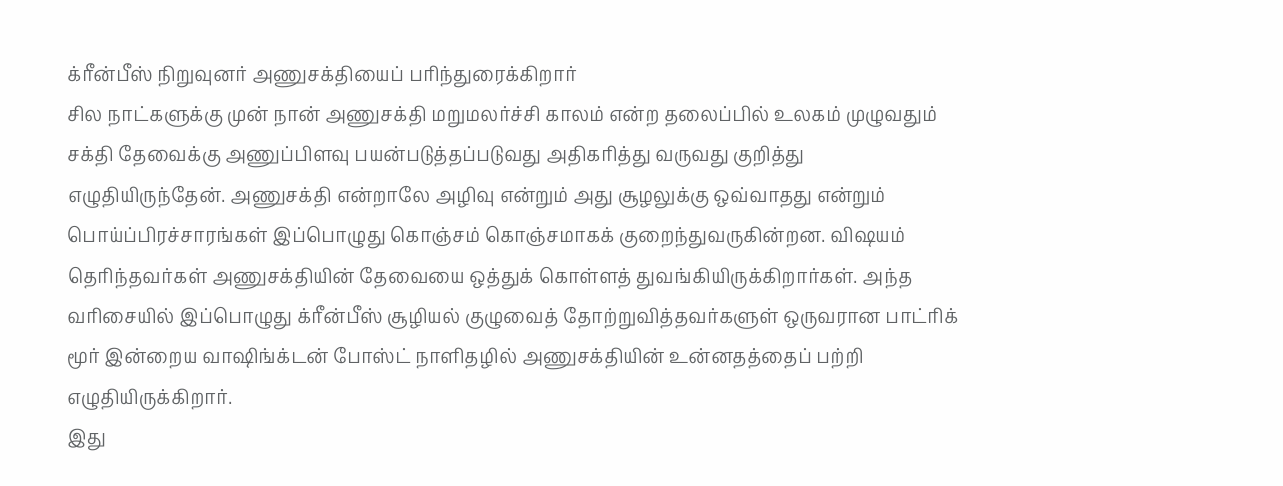க்ரீன்பீஸ் நிறுவுனர் அணுசக்தியைப் பரிந்துரைக்கிறார்
சில நாட்களுக்கு முன் நான் அணுசக்தி மறுமலர்ச்சி காலம் என்ற தலைப்பில் உலகம் முழுவதும் சக்தி தேவைக்கு அணுப்பிளவு பயன்படுத்தப்படுவது அதிகரித்து வருவது குறித்து எழுதியிருந்தேன். அணுசக்தி என்றாலே அழிவு என்றும் அது சூழலுக்கு ஒவ்வாதது என்றும் பொய்ப்பிரச்சாரங்கள் இப்பொழுது கொஞ்சம் கொஞ்சமாகக் குறைந்துவருகின்றன. விஷயம் தெரிந்தவர்கள் அணுசக்தியின் தேவையை ஒத்துக் கொள்ளத் துவங்கியிருக்கிறார்கள். அந்த வரிசையில் இப்பொழுது க்ரீன்பீஸ் சூழியல் குழுவைத் தோற்றுவித்தவர்களுள் ஒருவரான பாட்ரிக் மூர் இன்றைய வாஷிங்க்டன் போஸ்ட் நாளிதழில் அணுசக்தியின் உன்னதத்தைப் பற்றி எழுதியிருக்கிறார்.
இது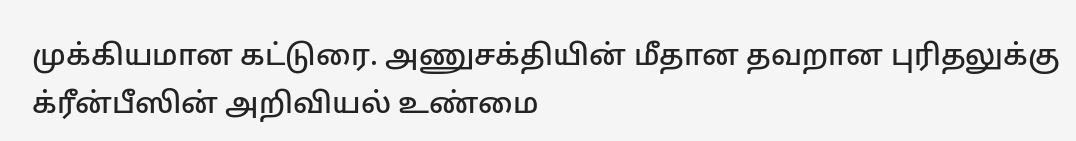முக்கியமான கட்டுரை. அணுசக்தியின் மீதான தவறான புரிதலுக்கு க்ரீன்பீஸின் அறிவியல் உண்மை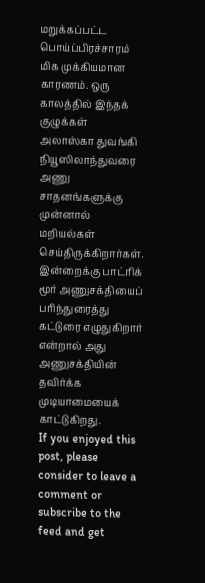மறுக்கப்பட்ட பொய்ப்பிரச்சாரம் மிக முக்கியமான காரணம். ஒரு காலத்தில் இந்தக் குழுக்கள் அலாஸ்கா துவங்கி நியூஸிலாந்துவரை அணு சாதனங்களுக்கு முன்னால் மறியல்கள் செய்திருக்கிறார்கள். இன்றைக்கு பாட்ரிக் மூர் அணுசக்தியைப் பரிந்துரைத்து கட்டுரை எழுதுகிறார் என்றால் அது அணுசக்தியின் தவிர்க்க முடியாமையைக் காட்டுகிறது.
If you enjoyed this post, please consider to leave a comment or subscribe to the feed and get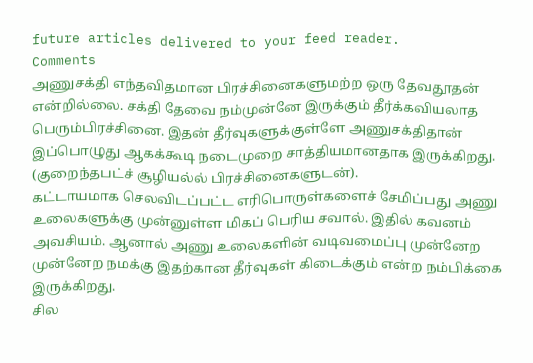future articles delivered to your feed reader.
Comments
அணுசக்தி எந்தவிதமான பிரச்சினைகளுமற்ற ஒரு தேவதூதன் என்றில்லை. சக்தி தேவை நம்முன்னே இருக்கும் தீர்க்கவியலாத பெரும்பிரச்சினை. இதன் தீர்வுகளுக்குள்ளே அணுசக்திதான் இப்பொழுது ஆகக்கூடி நடைமுறை சாத்தியமானதாக இருக்கிறது. (குறைந்தபட்ச் சூழியல்ல் பிரச்சினைகளுடன்).
கட்டாயமாக செலவிடப்பட்ட எரிபொருள்களைச் சேமிப்பது அணு உலைகளுக்கு முன்னுள்ள மிகப் பெரிய சவால். இதில் கவனம் அவசியம். ஆனால் அணு உலைகளின் வடிவமைப்பு முன்னேற முன்னேற நமக்கு இதற்கான தீர்வுகள் கிடைக்கும் என்ற நம்பிக்கை இருக்கிறது.
சில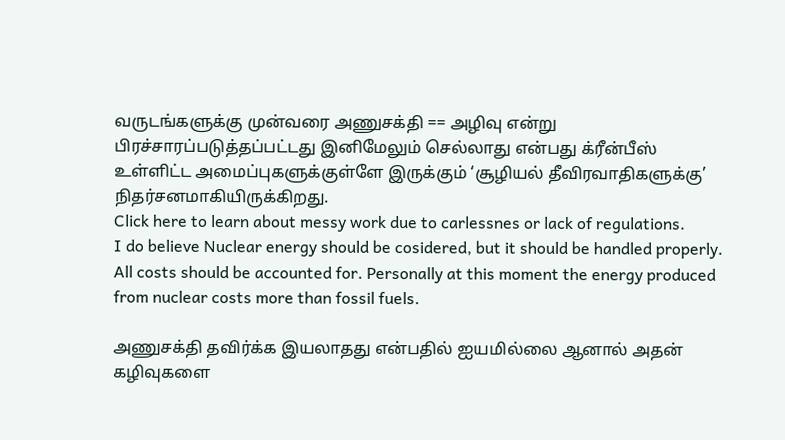வருடங்களுக்கு முன்வரை அணுசக்தி == அழிவு என்று பிரச்சாரப்படுத்தப்பட்டது இனிமேலும் செல்லாது என்பது க்ரீன்பீஸ் உள்ளிட்ட அமைப்புகளுக்குள்ளே இருக்கும் ‘சூழியல் தீவிரவாதிகளுக்கு’ நிதர்சனமாகியிருக்கிறது.
Click here to learn about messy work due to carlessnes or lack of regulations.
I do believe Nuclear energy should be cosidered, but it should be handled properly. All costs should be accounted for. Personally at this moment the energy produced from nuclear costs more than fossil fuels.

அணுசக்தி தவிர்க்க இயலாதது என்பதில் ஐயமில்லை ஆனால் அதன் கழிவுகளை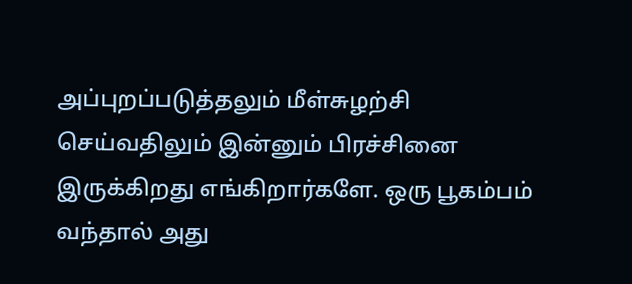அப்புறப்படுத்தலும் மீள்சுழற்சி செய்வதிலும் இன்னும் பிரச்சினை இருக்கிறது எங்கிறார்களே. ஒரு பூகம்பம் வந்தால் அது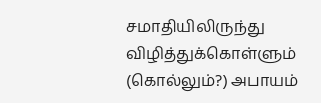சமாதியிலிருந்து விழித்துக்கொள்ளும் (கொல்லும்?) அபாயம்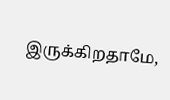இருக்கிறதாமே,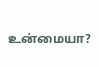உன்மையா?